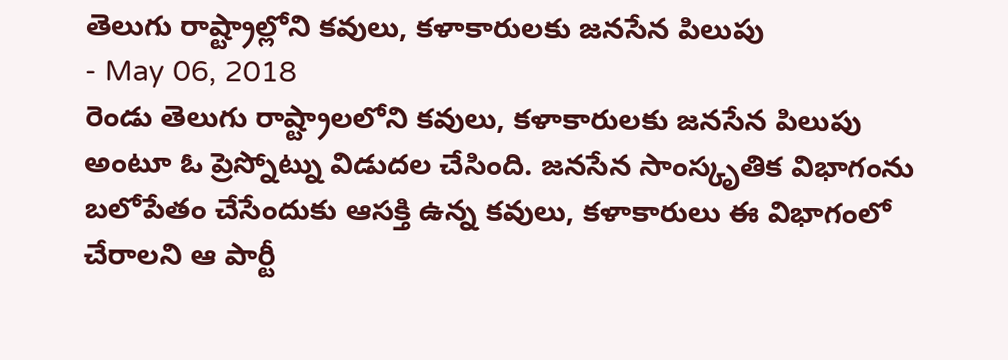తెలుగు రాష్ట్రాల్లోని కవులు, కళాకారులకు జనసేన పిలుపు
- May 06, 2018
రెండు తెలుగు రాష్ట్రాలలోని కవులు, కళాకారులకు జనసేన పిలుపు అంటూ ఓ ప్రెస్నోట్ను విడుదల చేసింది. జనసేన సాంస్కృతిక విభాగంను బలోపేతం చేసేందుకు ఆసక్తి ఉన్న కవులు, కళాకారులు ఈ విభాగంలో చేరాలని ఆ పార్టీ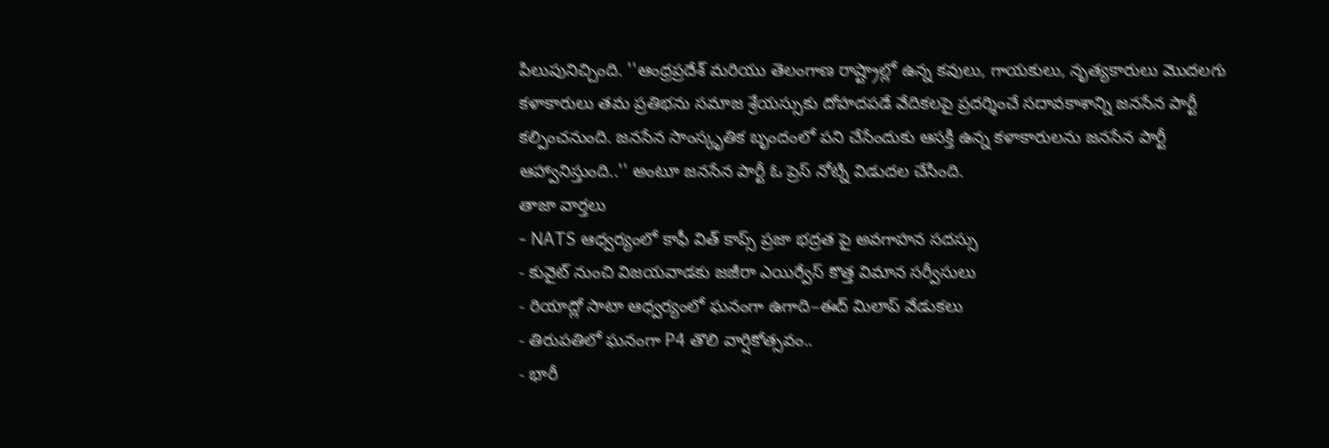పిలుపునిచ్చింది. ''ఆంధ్రప్రదేశ్ మరియు తెలంగాణ రాష్ట్రాల్లో ఉన్న కవులు, గాయకులు, నృత్యకారులు మొదలగు కళాకారులు తమ ప్రతిభను సమాజ శ్రేయస్సుకు దోహదపడే వేదికలపై ప్రదర్శించే సదావకాశాన్ని జనసేన పార్టీ కల్పించనుంది. జనసేన సాంస్కృతిక బృందంలో పని చేసేందుకు ఆసక్తి ఉన్న కళాకారులను జనసేన పార్టీ ఆహ్వానిస్తుంది..'' అంటూ జనసేన పార్టీ ఓ ప్రెస్ నోట్ని విడుదల చేసింది.
తాజా వార్తలు
- NATS ఆధ్వర్యంలో కాఫీ విత్ కాప్స్ ప్రజా భద్రత పై అవగాహన సదస్సు
- కువైట్ నుంచి విజయవాడకు జజీరా ఎయిర్వేస్ కొత్త విమాన సర్వీసులు
- రియాద్లో సాటా ఆధ్వర్యంలో ఘనంగా ఉగాది–ఈద్ మిలాప్ వేడుకలు
- తిరుపతిలో ఘనంగా P4 తొలి వార్షికోత్సవం..
- భారీ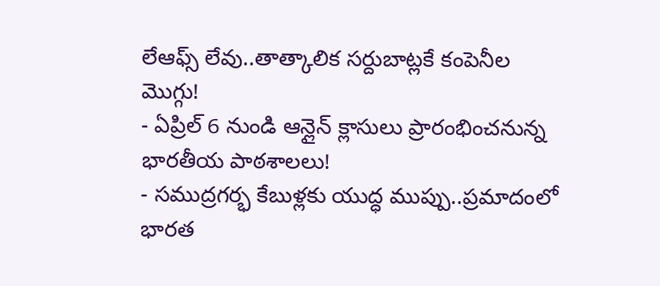లేఆఫ్స్ లేవు..తాత్కాలిక సర్దుబాట్లకే కంపెనీల మొగ్గు!
- ఏప్రిల్ 6 నుండి ఆన్లైన్ క్లాసులు ప్రారంభించనున్న భారతీయ పాఠశాలలు!
- సముద్రగర్భ కేబుళ్లకు యుద్ధ ముప్పు..ప్రమాదంలో భారత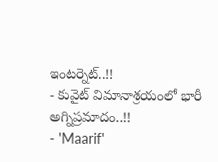ఇంటర్నెట్..!!
- కువైట్ విమానాశ్రయంలో భారీ అగ్నిప్రమాదం..!!
- 'Maarif'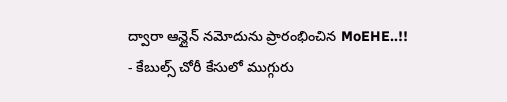ద్వారా ఆన్లైన్ నమోదును ప్రారంభించిన MoEHE..!!
- కేబుల్స్ చోరీ కేసులో ముగ్గురు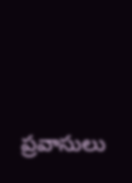ప్రవాసులు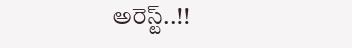అరెస్ట్..!!